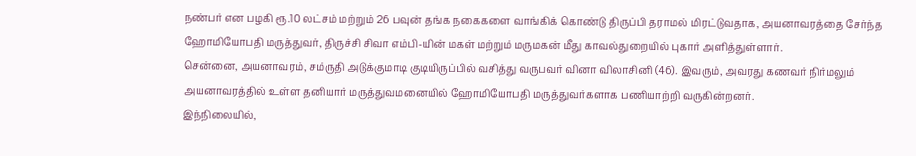நண்பர் என பழகி ரூ.10 லட்சம் மற்றும் 26 பவுன் தங்க நகைகளை வாங்கிக் கொண்டு திருப்பி தராமல் மிரட்டுவதாக, அயனாவரத்தை சேர்ந்த ஹோமியோபதி மருத்துவர், திருச்சி சிவா எம்பி-யின் மகள் மற்றும் மருமகன் மீது காவல்துறையில் புகார் அளித்துள்ளார்.
சென்னை, அயனாவரம், சம்ருதி அடுக்குமாடி குடியிருப்பில் வசித்து வருபவர் வினா விலாசினி (46). இவரும், அவரது கணவர் நிர்மலும் அயனாவரத்தில் உள்ள தனியார் மருத்துவமனையில் ஹோமியோபதி மருத்துவர்களாக பணியாற்றி வருகின்றனர்.
இந்நிலையில்,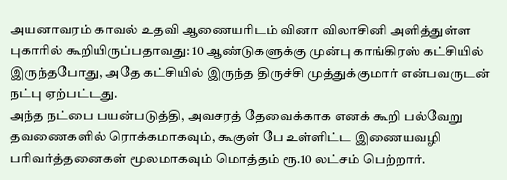அயனாவரம் காவல் உதவி ஆணையரிடம் வினா விலாசினி அளித்துள்ள புகாரில் கூறியிருப்பதாவது: 10 ஆண்டுகளுக்கு முன்பு காங்கிரஸ் கட்சியில் இருந்தபோது, அதே கட்சியில் இருந்த திருச்சி முத்துக்குமார் என்பவருடன் நட்பு ஏற்பட்டது.
அந்த நட்பை பயன்படுத்தி, அவசரத் தேவைக்காக எனக் கூறி பல்வேறு தவணைகளில் ரொக்கமாகவும், கூகுள் பே உள்ளிட்ட இணையவழி பரிவர்த்தனைகள் மூலமாகவும் மொத்தம் ரூ.10 லட்சம் பெற்றார்.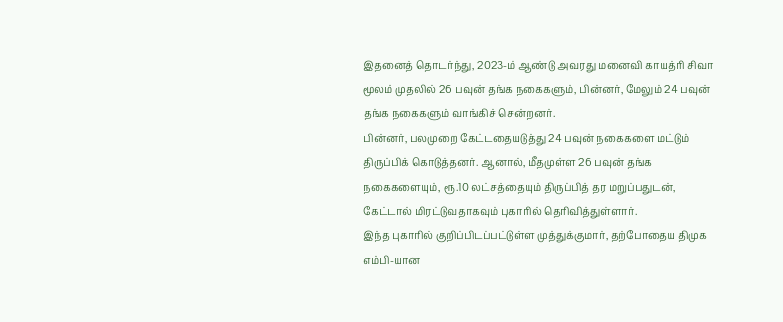இதனைத் தொடர்ந்து, 2023-ம் ஆண்டு அவரது மனைவி காயத்ரி சிவா மூலம் முதலில் 26 பவுன் தங்க நகைகளும், பின்னர், மேலும் 24 பவுன் தங்க நகைகளும் வாங்கிச் சென்றனர்.
பின்னர், பலமுறை கேட்டதையடுத்து 24 பவுன் நகைகளை மட்டும் திருப்பிக் கொடுத்தனர். ஆனால், மீதமுள்ள 26 பவுன் தங்க நகைகளையும், ரூ.10 லட்சத்தையும் திருப்பித் தர மறுப்பதுடன், கேட்டால் மிரட்டுவதாகவும் புகாரில் தெரிவித்துள்ளார்.
இந்த புகாரில் குறிப்பிடப்பட்டுள்ள முத்துக்குமார், தற்போதைய திமுக எம்பி-யான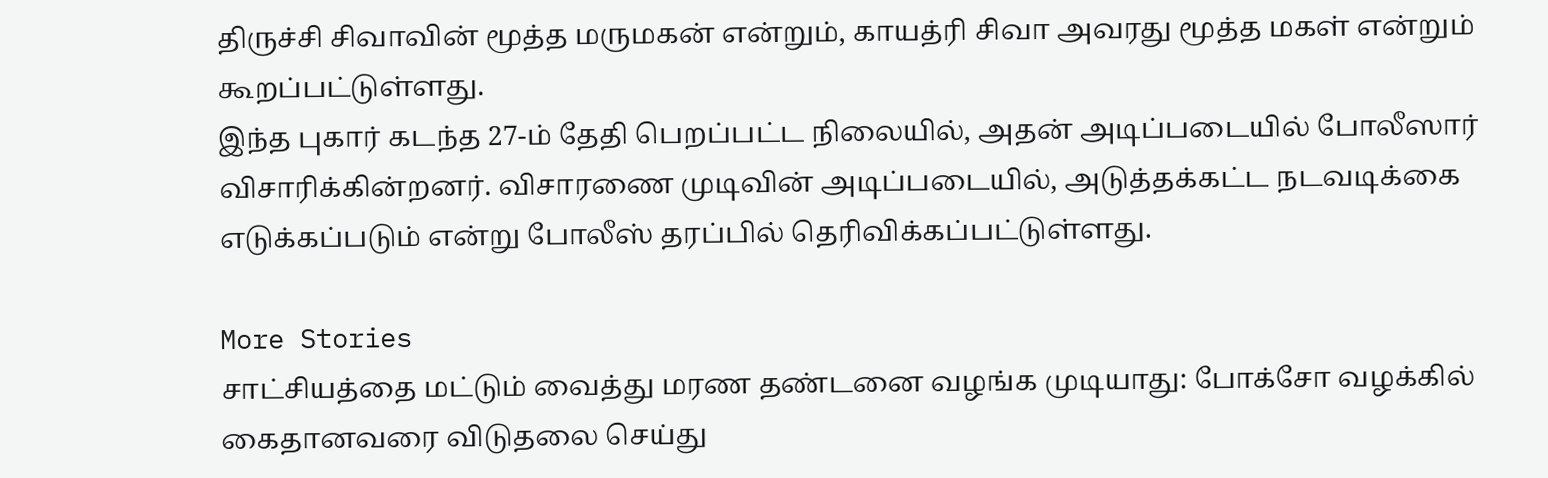திருச்சி சிவாவின் மூத்த மருமகன் என்றும், காயத்ரி சிவா அவரது மூத்த மகள் என்றும் கூறப்பட்டுள்ளது.
இந்த புகார் கடந்த 27-ம் தேதி பெறப்பட்ட நிலையில், அதன் அடிப்படையில் போலீஸார் விசாரிக்கின்றனர். விசாரணை முடிவின் அடிப்படையில், அடுத்தக்கட்ட நடவடிக்கை எடுக்கப்படும் என்று போலீஸ் தரப்பில் தெரிவிக்கப்பட்டுள்ளது.

More Stories
சாட்சியத்தை மட்டும் வைத்து மரண தண்டனை வழங்க முடியாது: போக்சோ வழக்கில் கைதானவரை விடுதலை செய்து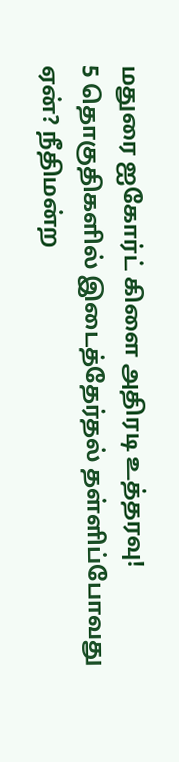மதுரை ஐகோர்ட் கிளை அதிரடி உத்தரவு!
5 தொகுதிகளில் இடைத்தேர்தல் தள்ளிப்போவது ஏன்? நீதிமன்ற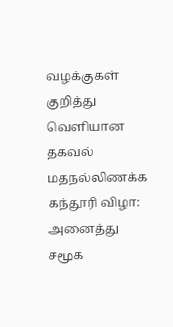வழக்குகள் குறித்து வெளியான தகவல்
மதநல்லிணக்க கந்தூரி விழா: அனைத்து சமூக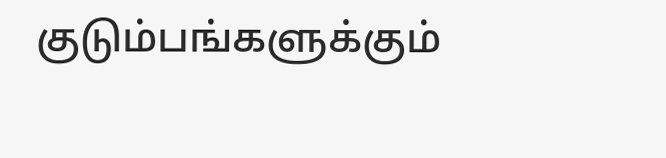குடும்பங்களுக்கும்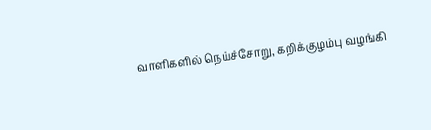வாளிகளில் நெய்ச்சோறு, கறிக்குழம்பு வழங்கி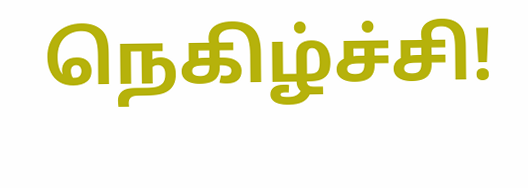நெகிழ்ச்சி!